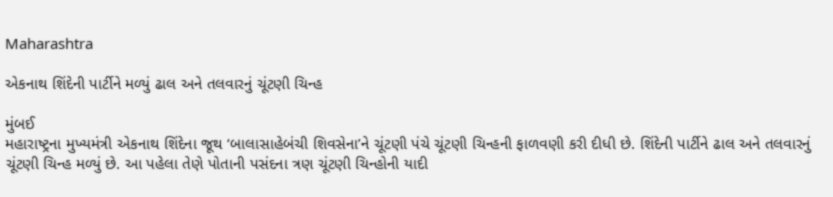Maharashtra

એકનાથ શિંદેની પાર્ટીને મળ્યું ઢાલ અને તલવારનું ચૂંટણી ચિન્હ

મુંબઈ
મહારાષ્ટ્રના મુખ્યમંત્રી એકનાથ શિંદેના જૂથ ‘બાલાસાહેબંચી શિવસેના’ને ચૂંટણી પંચે ચૂંટણી ચિન્હની ફાળવણી કરી દીધી છે. શિંદેની પાર્ટીને ઢાલ અને તલવારનું ચૂંટણી ચિન્હ મળ્યું છે. આ પહેલા તેણે પોતાની પસંદના ત્રણ ચૂંટણી ચિન્હોની યાદી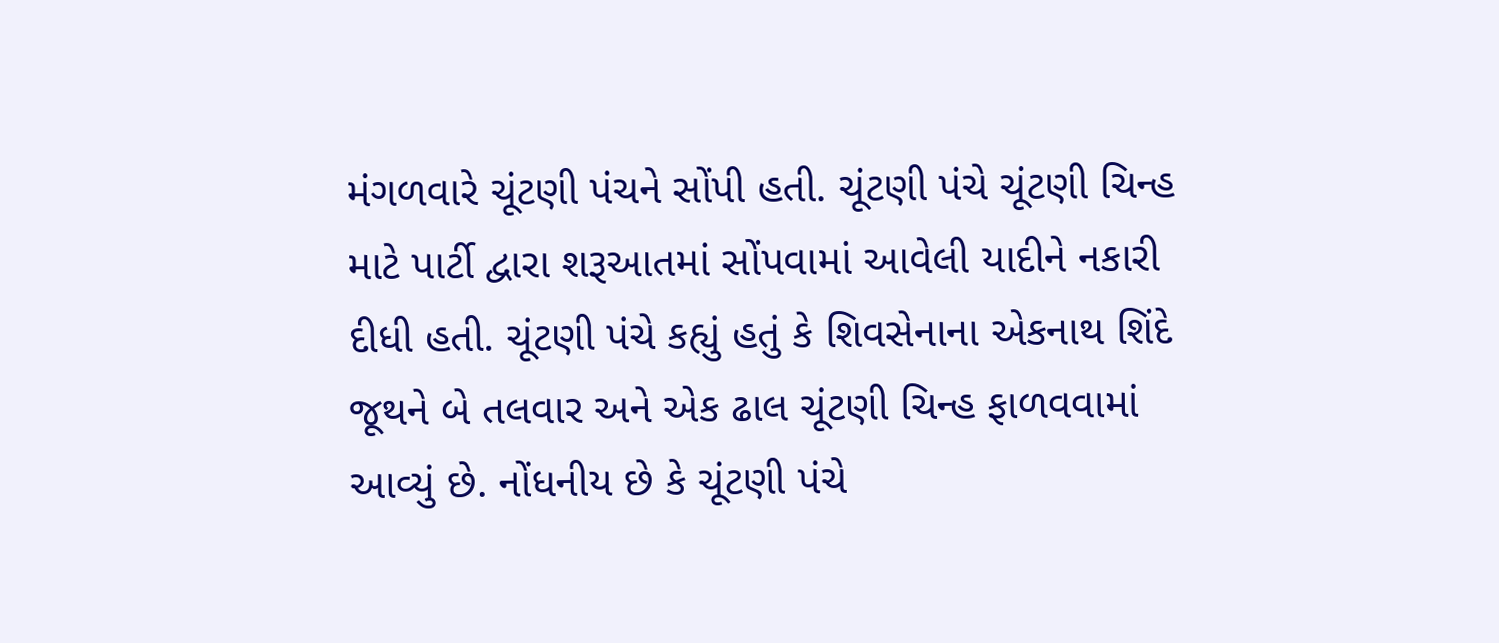મંગળવારે ચૂંટણી પંચને સોંપી હતી. ચૂંટણી પંચે ચૂંટણી ચિન્હ માટે પાર્ટી દ્વારા શરૂઆતમાં સોંપવામાં આવેલી યાદીને નકારી દીધી હતી. ચૂંટણી પંચે કહ્યું હતું કે શિવસેનાના એકનાથ શિંદે જૂથને બે તલવાર અને એક ઢાલ ચૂંટણી ચિન્હ ફાળવવામાં આવ્યું છે. નોંધનીય છે કે ચૂંટણી પંચે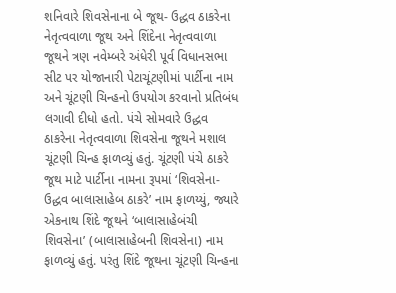શનિવારે શિવસેનાના બે જૂથ- ઉદ્ધવ ઠાકરેના નેતૃત્વવાળા જૂથ અને શિંદેના નેતૃત્વવાળા જૂથને ત્રણ નવેમ્બરે અંધેરી પૂર્વ વિધાનસભા સીટ પર યોજાનારી પેટાચૂંટણીમાં પાર્ટીના નામ અને ચૂંટણી ચિન્હનો ઉપયોગ કરવાનો પ્રતિબંધ લગાવી દીધો હતો. પંચે સોમવારે ઉદ્ધવ ઠાકરેના નેતૃત્વવાળા શિવસેના જૂથને મશાલ ચૂંટણી ચિન્હ ફાળવ્યું હતું. ચૂંટણી પંચે ઠાકરે જૂથ માટે પાર્ટીના નામના રૂપમાં ‘શિવસેના- ઉદ્ધવ બાલાસાહેબ ઠાકરે’ નામ ફાળય્યું, જ્યારે એકનાથ શિંદે જૂથને ‘બાલાસાહેબંચી શિવસેના’ (બાલાસાહેબની શિવસેના) નામ ફાળવ્યું હતું. પરંતુ શિંદે જૂથના ચૂંટણી ચિન્હના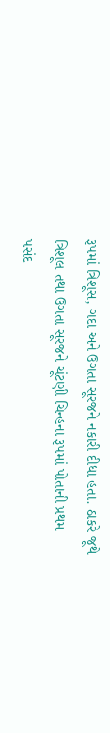રૂપમાં ત્રિશૂસ, ગદા અને ઉગતા સૂરજને નકારી દીધા હતા. ઠાકરે જૂથે ત્રિશૂલ તથા ઉગતા સૂરજને ચૂંટણી ચિન્હના રૂપમાં પોતાની પ્રથમ પસંદ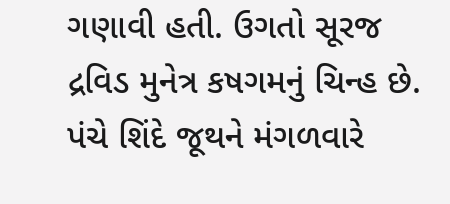ગણાવી હતી. ઉગતો સૂરજ દ્રવિડ મુનેત્ર કષગમનું ચિન્હ છે. પંચે શિંદે જૂથને મંગળવારે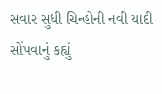સવાર સુધી ચિન્હોની નવી યાદી સોંપવાનું કહ્યું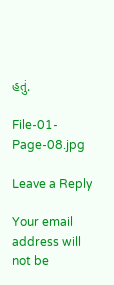હતું.

File-01-Page-08.jpg

Leave a Reply

Your email address will not be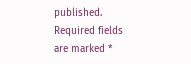published. Required fields are marked *